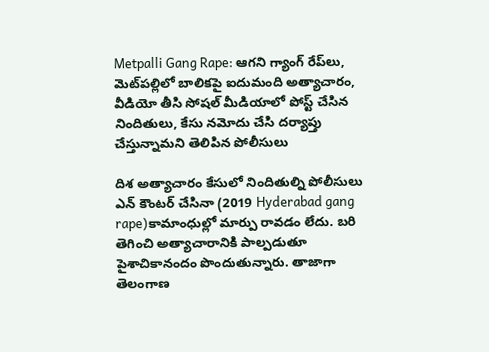Metpalli Gang Rape: ఆగని గ్యాంగ్ రేప్‌లు, మెట్‌పల్లిలో బాలికపై ఐదుమంది అత్యాచారం, వీడియో తీసి సోషల్ మీడియాలో పోస్ట్ చేసిన నిందితులు, కేసు నమోదు చేసి దర్యాప్తు చేస్తున్నామని తెలిపిన పోలీసులు

దిశ అత్యాచారం కేసులో నిందితుల్ని పోలీసులు ఎన్ కౌంటర్ చేసినా (2019 Hyderabad gang rape)కామాంధుల్లో మార్పు రావడం లేదు. బరి తెగించి అత్యాచారానికి పాల్పడుతూ పైశాచికానందం పొందుతున్నారు. తాజాగా తెలంగాణ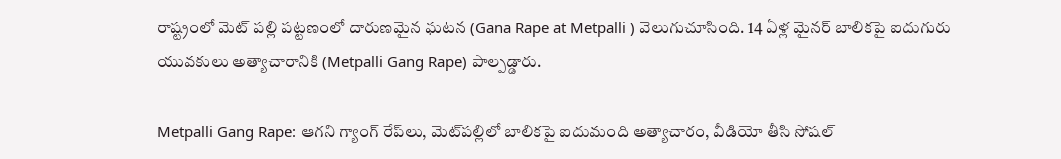రాష్ట్రంలో మెట్ పల్లి పట్టణంలో దారుణమైన ఘటన (Gana Rape at Metpalli ) వెలుగుచూసింది. 14 ఏళ్ల మైనర్ బాలికపై ఐదుగురు యువకులు అత్యాచారానికి (Metpalli Gang Rape) పాల్పడ్డారు.

Metpalli Gang Rape: ఆగని గ్యాంగ్ రేప్‌లు, మెట్‌పల్లిలో బాలికపై ఐదుమంది అత్యాచారం, వీడియో తీసి సోషల్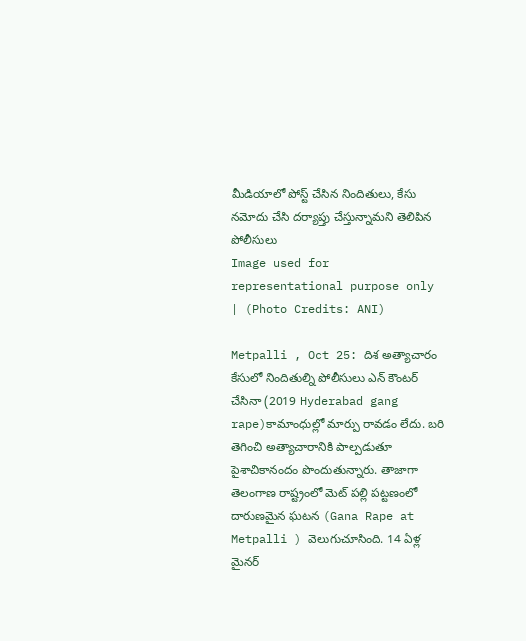మీడియాలో పోస్ట్ చేసిన నిందితులు, కేసు నమోదు చేసి దర్యాప్తు చేస్తున్నామని తెలిపిన పోలీసులు
Image used for representational purpose only | (Photo Credits: ANI)

Metpalli , Oct 25: దిశ అత్యాచారం కేసులో నిందితుల్ని పోలీసులు ఎన్ కౌంటర్ చేసినా (2019 Hyderabad gang rape)కామాంధుల్లో మార్పు రావడం లేదు. బరి తెగించి అత్యాచారానికి పాల్పడుతూ పైశాచికానందం పొందుతున్నారు. తాజాగా తెలంగాణ రాష్ట్రంలో మెట్ పల్లి పట్టణంలో దారుణమైన ఘటన (Gana Rape at Metpalli ) వెలుగుచూసింది. 14 ఏళ్ల మైనర్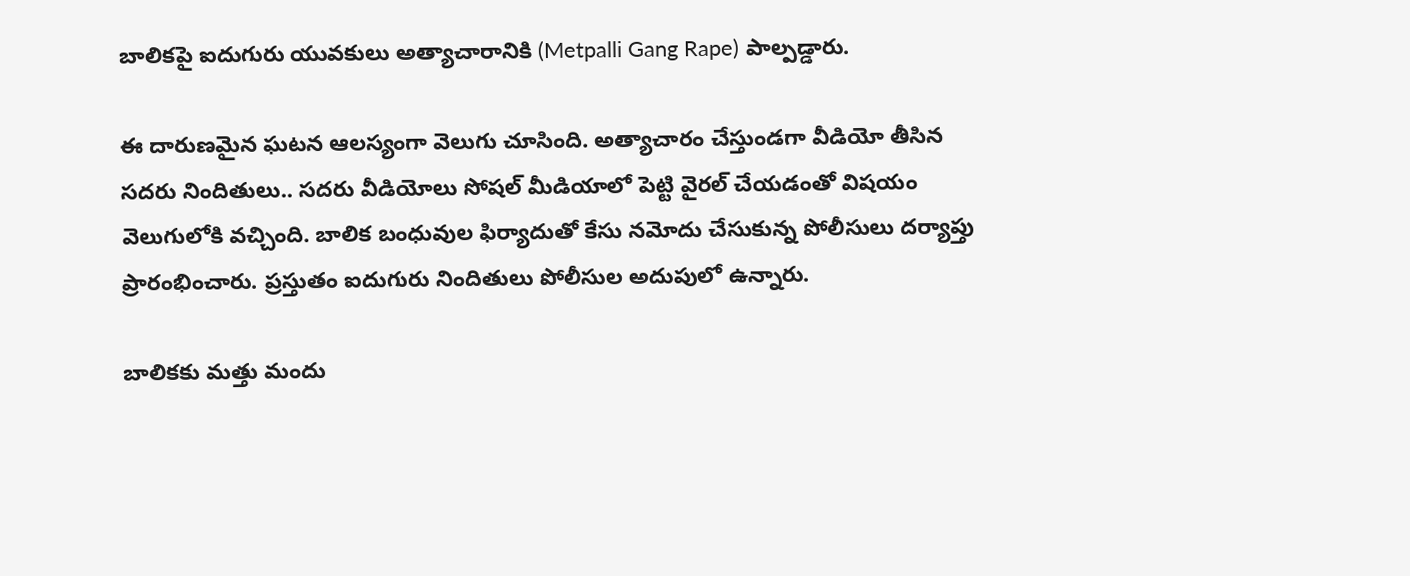బాలికపై ఐదుగురు యువకులు అత్యాచారానికి (Metpalli Gang Rape) పాల్పడ్డారు.

ఈ దారుణమైన ఘటన ఆలస్యంగా వెలుగు చూసింది. అత్యాచారం చేస్తుండగా వీడియో తీసిన సదరు నిందితులు.. సదరు వీడియోలు సోషల్ మీడియాలో పెట్టి వైరల్ చేయడంతో విషయం వెలుగులోకి వచ్చింది. బాలిక బంధువుల ఫిర్యాదుతో కేసు నమోదు చేసుకున్న పోలీసులు దర్యాప్తు ప్రారంభించారు. ప్రస్తుతం ఐదుగురు నిందితులు పోలీసుల అదుపులో ఉన్నారు.

బాలికకు మత్తు మందు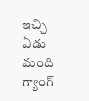ఇచ్చి ఏడు మంది గ్యాంగ్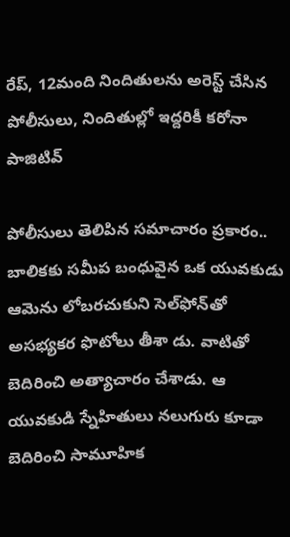రేప్, 12మంది నిందితులను అరెస్ట్ చేసిన పోలీసులు, నిందితుల్లో ఇద్దరికీ కరోనా పాజిటివ్

పోలీసులు తెలిపిన సమాచారం ప్రకారం.. బాలికకు సమీప బంధువైన ఒక యువకుడు ఆమెను లోబరచుకుని సెల్‌ఫోన్‌తో అసభ్యకర ఫొటోలు తీశా డు. వాటితో బెదిరించి అత్యాచారం చేశాడు. ఆ యువకుడి స్నేహితులు నలుగురు కూడా బెదిరించి సామూహిక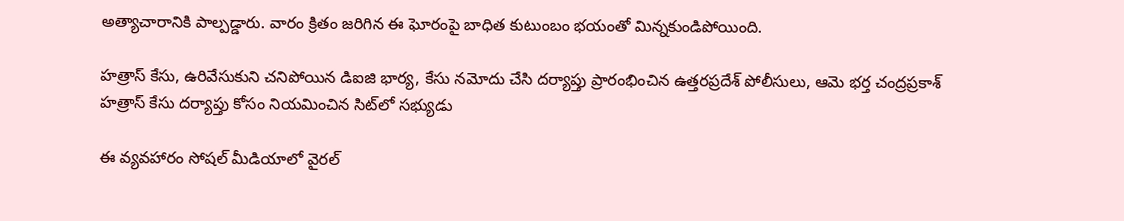అత్యాచారానికి పాల్పడ్డారు. వారం క్రితం జరిగిన ఈ ఘోరంపై బాధిత కుటుంబం భయంతో మిన్నకుండిపోయింది.

హత్రాస్ కేసు, ఉరివేసుకుని చనిపోయిన డిఐజి భార్య, కేసు నమోదు చేసి దర్యాప్తు ప్రారంభించిన ఉత్తరప్రదేశ్ పోలీసులు, ఆమె భర్త చంద్రప్రకాశ్ హత్రాస్‌ కేసు దర్యాప్తు కోసం నియమించిన సిట్‌లో సభ్యుడు

ఈ వ్యవహారం సోషల్‌ మీడియాలో వైరల్‌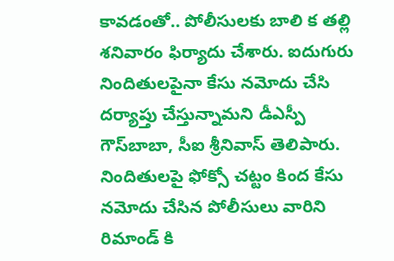కావడంతో.. పోలీసులకు బాలి క తల్లి శనివారం ఫిర్యాదు చేశారు. ఐదుగురు నిందితులపైనా కేసు నమోదు చేసి దర్యాప్తు చేస్తున్నామని డీఎస్పీ గౌస్‌బాబా, సీఐ శ్రీనివాస్‌ తెలిపారు. నిందితులపై ఫోక్సో చట్టం కింద కేసు నమోదు చేసిన పోలీసులు వారిని రిమాండ్ కి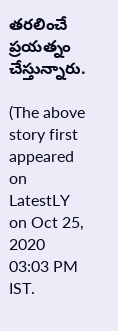తరలించే ప్రయత్నం చేస్తున్నారు.

(The above story first appeared on LatestLY on Oct 25, 2020 03:03 PM IST.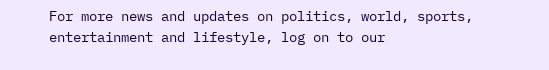For more news and updates on politics, world, sports, entertainment and lifestyle, log on to our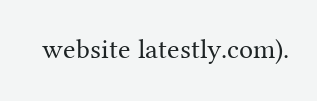website latestly.com).